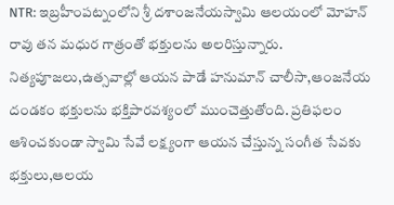NTR: ఇబ్రహీంపట్నంలోని శ్రీ దశాంజనేయస్వామి ఆలయంలో మోహన్ రావు తన మధుర గాత్రంతో భక్తులను అలరిస్తున్నారు. నిత్యపూజలు,ఉత్సవాల్లో ఆయన పాడే హనుమాన్ చాలీసా,ఆంజనేయ దండకం భక్తులను భక్తిపారవశ్యంలో ముంచెత్తుతోంది. ప్రతిఫలం ఆశించకుండా స్వామి సేవే లక్ష్యంగా ఆయన చేస్తున్న సంగీత సేవకు భక్తులు,ఆలయ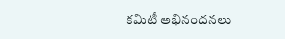కమిటీ అభినందనలు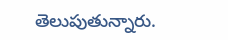తెలుపుతున్నారు.